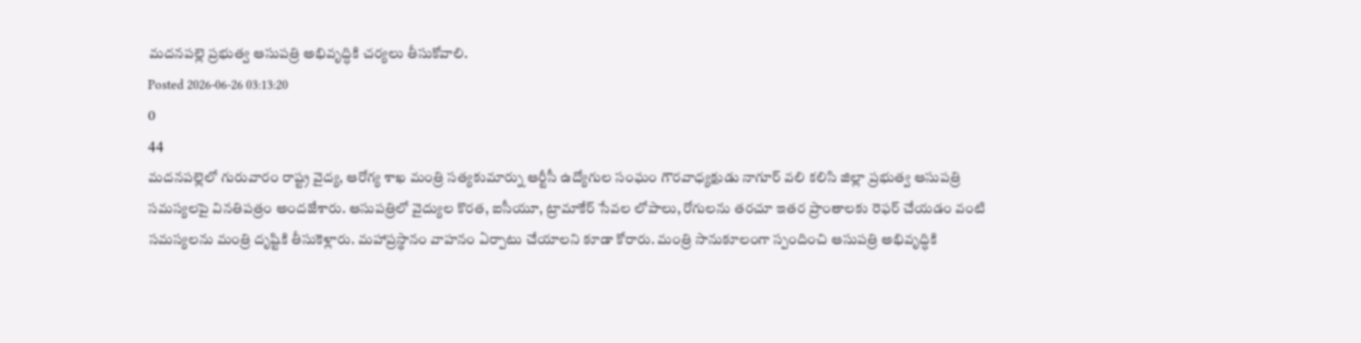మదనపల్లె ప్రభుత్వ ఆసుపత్రి అభివృద్ధికి చర్యలు తీసుకోవాలి.
Posted 2026-06-26 03:13:20
0
44
మదనపల్లెలో గురువారం రాష్ట్ర వైద్య, ఆరోగ్య శాఖ మంత్రి సత్యకుమార్ను ఆర్టీసీ ఉద్యోగుల సంఘం గౌరవాధ్యక్షుడు నాగూర్ వలి కలిసి జిల్లా ప్రభుత్వ ఆసుపత్రి సమస్యలపై వినతిపత్రం అందజేశారు. ఆసుపత్రిలో వైద్యుల కొరత, ఐసీయూ, ట్రామాకేర్ సేవల లోపాలు, రోగులను తరచూ ఇతర ప్రాంతాలకు రెఫర్ చేయడం వంటి సమస్యలను మంత్రి దృష్టికి తీసుకెళ్లారు. మహాప్రస్థానం వాహనం ఏర్పాటు చేయాలని కూడా కోరారు. మంత్రి సానుకూలంగా స్పందించి ఆసుపత్రి అభివృద్ధికి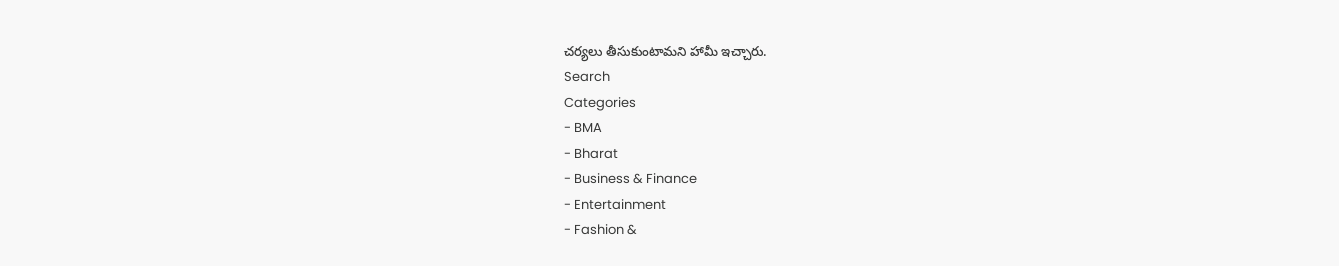చర్యలు తీసుకుంటామని హామీ ఇచ్చారు.
Search
Categories
- BMA
- Bharat
- Business & Finance
- Entertainment
- Fashion &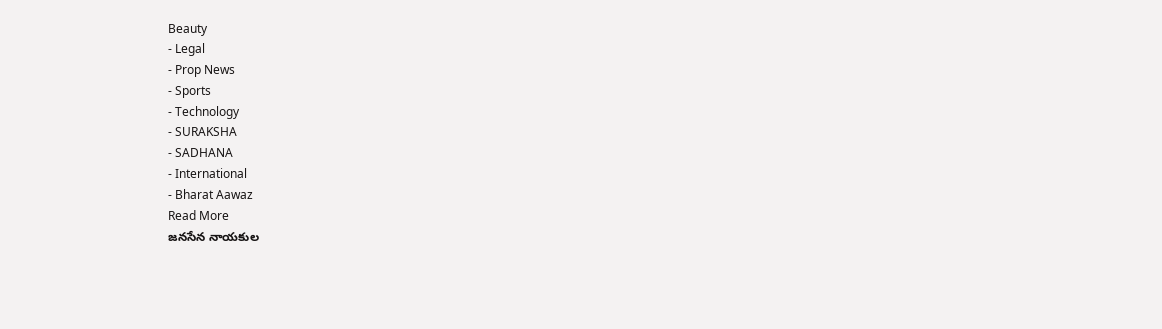Beauty
- Legal
- Prop News
- Sports
- Technology
- SURAKSHA
- SADHANA
- International
- Bharat Aawaz
Read More
జనసేన నాయకుల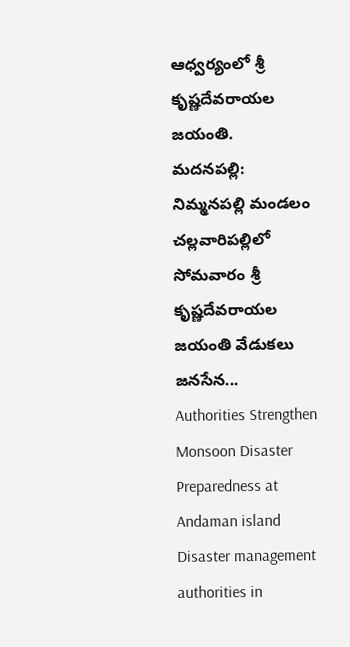ఆధ్వర్యంలో శ్రీ కృష్ణదేవరాయల జయంతి.
మదనపల్లి: నిమ్మనపల్లి మండలం చల్లవారిపల్లిలో సోమవారం శ్రీ కృష్ణదేవరాయల జయంతి వేడుకలు జనసేన...
Authorities Strengthen Monsoon Disaster Preparedness at Andaman island
Disaster management authorities in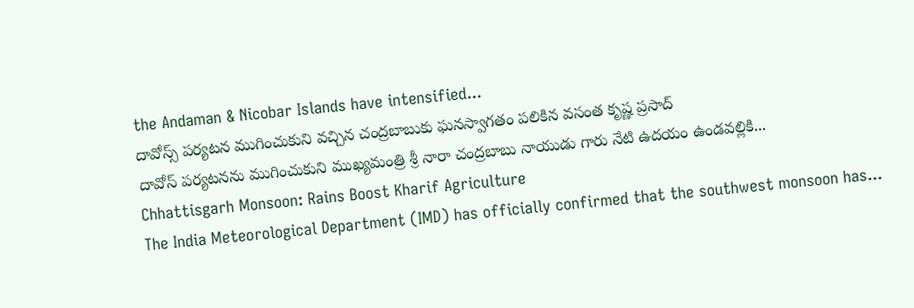the Andaman & Nicobar Islands have intensified...
దావోస్స్ పర్యటన ముగించుకుని వచ్చిన చంద్రబాబుకు ఘనస్వాగతం పలికిన వసంత కృష్ణ ప్రసాద్
దావోస్ పర్యటనను ముగించుకుని ముఖ్యమంత్రి శ్రీ నారా చంద్రబాబు నాయుడు గారు నేటి ఉదయం ఉండవల్లికి...
Chhattisgarh Monsoon: Rains Boost Kharif Agriculture
The India Meteorological Department (IMD) has officially confirmed that the southwest monsoon has...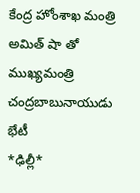కేంద్ర హోంశాఖ మంత్రి అమిత్ షా తో ముఖ్యమంత్రి చంద్రబాబునాయుడు భేటీ
*ఢిల్లీ*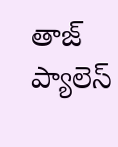తాజ్ ప్యాలెస్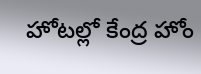హోటల్లో కేంద్ర హోం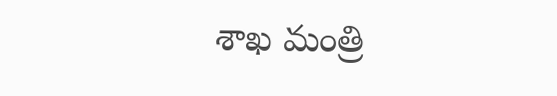శాఖ మంత్రి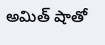అమిత్ షాతో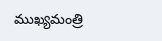ముఖ్యమంత్రి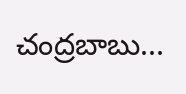చంద్రబాబు...